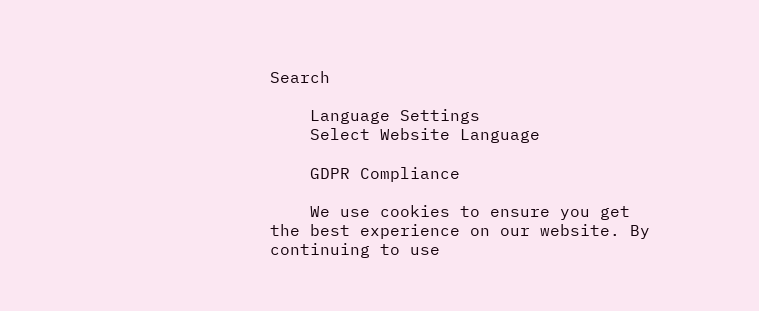Search

    Language Settings
    Select Website Language

    GDPR Compliance

    We use cookies to ensure you get the best experience on our website. By continuing to use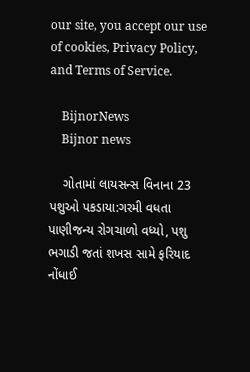our site, you accept our use of cookies, Privacy Policy, and Terms of Service.

    BijnorNews
    Bijnor news

    ગોતામાં લાયસન્સ વિનાના 23 પશુઓ પકડાયા:ગરમી વધતા પાણીજન્ય રોગચાળો વધ્યો, પશુ ભગાડી જતાં શખસ સામે ફરિયાદ નોંધાઈ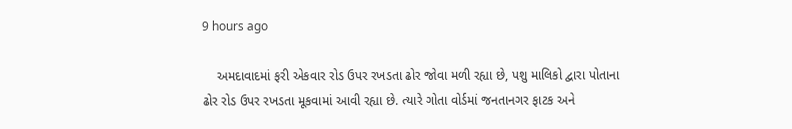9 hours ago

    અમદાવાદમાં ફરી એકવાર રોડ ઉપર રખડતા ઢોર જોવા મળી રહ્યા છે, પશુ માલિકો દ્વારા પોતાના ઢોર રોડ ઉપર રખડતા મૂકવામાં આવી રહ્યા છે. ત્યારે ગોતા વોર્ડમાં જનતાનગર ફાટક અને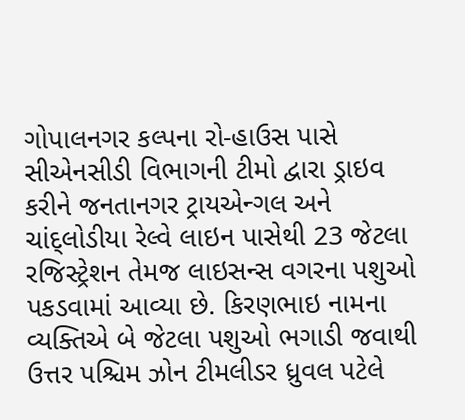ગોપાલનગર કલ્પના રો-હાઉસ પાસે સીએનસીડી વિભાગની ટીમો દ્વારા ડ્રાઇવ કરીને જનતાનગર ટ્રાયએન્ગલ અને ચાંદ્લોડીયા રેલ્વે લાઇન પાસેથી 23 જેટલા રજિસ્ટ્રેશન તેમજ લાઇસન્સ વગરના પશુઓ પકડવામાં આવ્યા છે. કિરણભાઇ નામના વ્યક્તિએ બે જેટલા પશુઓ ભગાડી જવાથી ઉત્તર પશ્ચિમ ઝોન ટીમલીડર ધ્રુવલ પટેલે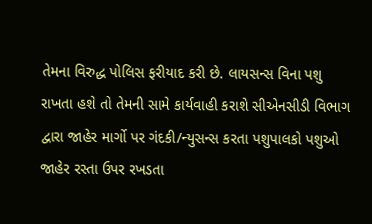તેમના વિરુદ્ધ પોલિસ ફરીયાદ કરી છે. લાયસન્સ વિના પશુ રાખતા હશે તો તેમની સામે કાર્યવાહી કરાશે સીએનસીડી વિભાગ દ્વારા જાહેર માર્ગો પર ગંદકી/ન્યુસન્સ કરતા પશુપાલકો પશુઓ જાહેર રસ્તા ઉપર રખડતા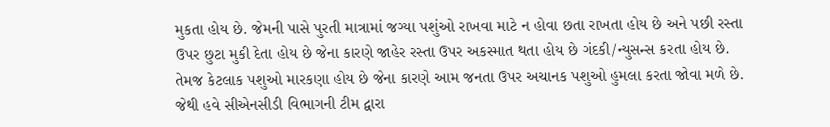મુકતા હોય છે. જેમની પાસે પુરતી માત્રામાં જગ્યા પશુંઓ રાખવા માટે ન હોવા છતા રાખતા હોય છે અને પછી રસ્તા ઉપર છુટા મુકી દેતા હોય છે જેના કારણે જાહેર રસ્તા ઉપર અકસ્માત થતા હોય છે ગંદકી/ન્યુસન્સ કરતા હોય છે. તેમજ કેટલાક પશુઓ મારકણા હોય છે જેના કારણે આમ જનતા ઉપર અચાનક પશુઓ હુમલા કરતા જોવા મળે છે. જેથી હવે સીએનસીડી વિભાગની ટીમ દ્વારા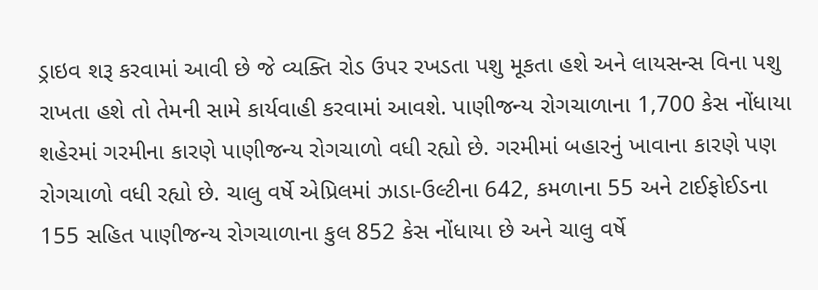ડ્રાઇવ શરૂ કરવામાં આવી છે જે વ્યક્તિ રોડ ઉપર રખડતા પશુ મૂકતા હશે અને લાયસન્સ વિના પશુ રાખતા હશે તો તેમની સામે કાર્યવાહી કરવામાં આવશે. પાણીજન્ય રોગચાળાના 1,700 કેસ નોંધાયા શહેરમાં ગરમીના કારણે પાણીજન્ય રોગચાળો વધી રહ્યો છે. ગરમીમાં બહારનું ખાવાના કારણે પણ રોગચાળો વધી રહ્યો છે. ચાલુ વર્ષે એપ્રિલમાં ઝાડા-ઉલ્ટીના 642, કમળાના 55 અને ટાઈફોઈડના 155 સહિત પાણીજન્ય રોગચાળાના કુલ 852 કેસ નોંધાયા છે અને ચાલુ વર્ષે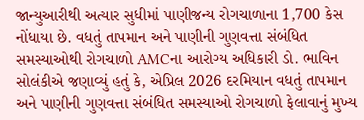જાન્યુઆરીથી અત્યાર સુધીમાં પાણીજન્ય રોગચાળાના 1,700 કેસ નોંધાયા છે. વધતું તાપમાન અને પાણીની ગુણવત્તા સંબંધિત સમસ્યાઓથી રોગચાળો AMCના આરોગ્ય અધિકારી ડો. ભાવિન સોલંકીએ જણાવ્યું હતું કે, એપ્રિલ 2026 દરમિયાન વધતું તાપમાન અને પાણીની ગુણવત્તા સંબંધિત સમસ્યાઓ રોગચાળો ફેલાવાનું મુખ્ય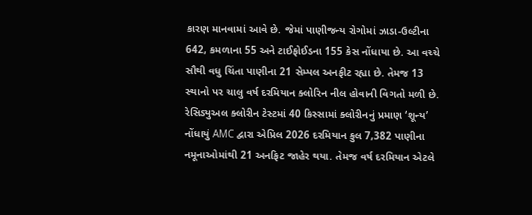કારણ માનવામાં આવે છે. જેમાં પાણીજન્ય રોગોમાં ઝાડા-ઉલ્ટીના 642, કમળાના 55 અને ટાઈફોઈડના 155 કેસ નોંધાયા છે. આ વચ્ચે સૌથી વધુ ચિંતા પાણીના 21 સેમ્પલ અનફીટ રહ્યા છે. તેમજ 13 સ્થાનો પર ચાલુ વર્ષ દરમિયાન ક્લોરિન નીલ હોવાની વિગતો મળી છે. રેસિડ્યુઅલ ક્લોરીન ટેસ્ટમાં 40 કિસ્સામાં ક્લોરીનનું પ્રમાણ ‘શૂન્ય’ નોંધાયું AMC દ્વારા એપ્રિલ 2026 દરમિયાન કુલ 7,382 પાણીના નમૂનાઓમાંથી 21 અનફિટ જાહેર થયા. તેમજ વર્ષ દરમિયાન એટલે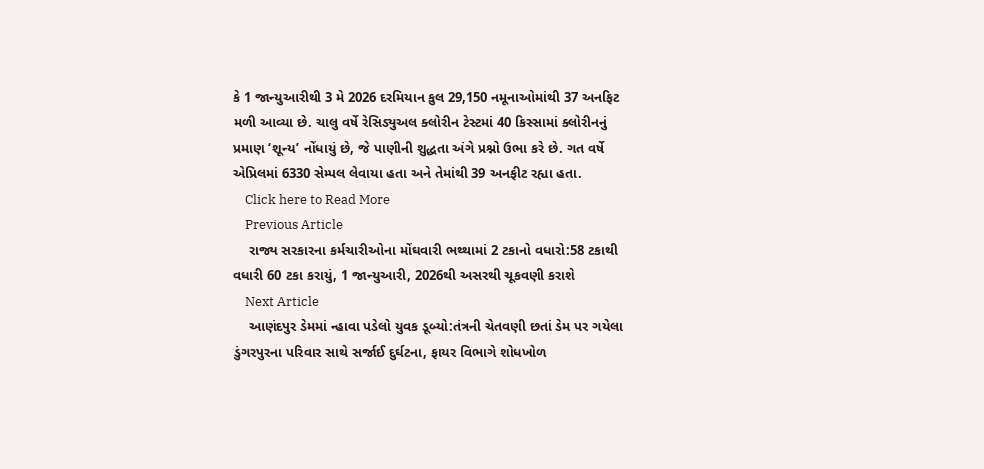કે 1 જાન્યુઆરીથી 3 મે 2026 દરમિયાન કુલ 29,150 નમૂનાઓમાંથી 37 અનફિટ મળી આવ્યા છે. ચાલુ વર્ષે રેસિડ્યુઅલ ક્લોરીન ટેસ્ટમાં 40 કિસ્સામાં ક્લોરીનનું પ્રમાણ ‘શૂન્ય’ નોંધાયું છે, જે પાણીની શુદ્ધતા અંગે પ્રશ્નો ઉભા કરે છે. ગત વર્ષે એપ્રિલમાં 6330 સેમ્પલ લેવાયા હતા અને તેમાંથી 39 અનફીટ રહ્યા હતા.
    Click here to Read More
    Previous Article
    રાજ્ય સરકારના કર્મચારીઓના મોંઘવારી ભથ્થામાં 2 ટકાનો વધારો:58 ટકાથી વધારી 60 ટકા કરાયું, 1 જાન્યુઆરી, 2026થી અસરથી ચૂકવણી કરાશે
    Next Article
    આણંદપુર ડેમમાં ન્હાવા પડેલો યુવક ડૂબ્યો:તંત્રની ચેતવણી છતાં ડેમ પર ગયેલા ડુંગરપુરના પરિવાર સાથે સર્જાઈ દુર્ઘટના, ફાયર વિભાગે શોધખોળ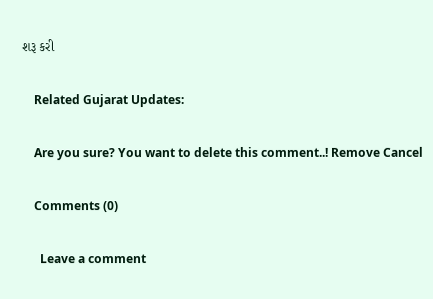શરૂ કરી

    Related Gujarat Updates:

    Are you sure? You want to delete this comment..! Remove Cancel

    Comments (0)

      Leave a comment